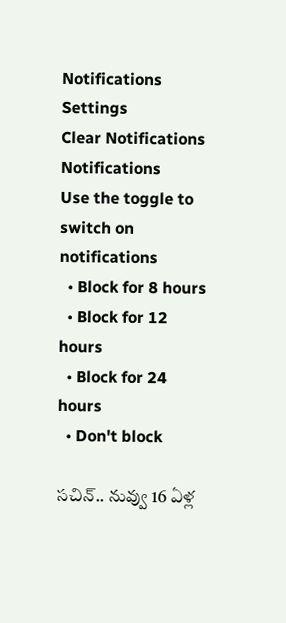Notifications
Settings
Clear Notifications
Notifications
Use the toggle to switch on notifications
  • Block for 8 hours
  • Block for 12 hours
  • Block for 24 hours
  • Don't block

సచిన్.. నువ్వు 16 ఏళ్ల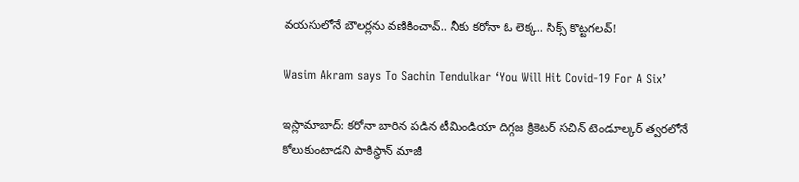వయసులోనే బౌలర్లను వణికించావ్.. నీకు కరోనా ఓ లెక్క.. సిక్స్ కొట్టగలవ్!

Wasim Akram says To Sachin Tendulkar ‘You Will Hit Covid-19 For A Six’

ఇస్లామాబాద్‌: కరోనా బారిన పడిన టీమిండియా దిగ్గజ క్రికెటర్ సచిన్ టెండూల్కర్ త్వరలోనే కోలుకుంటాడని పాకిస్థాన్ మాజీ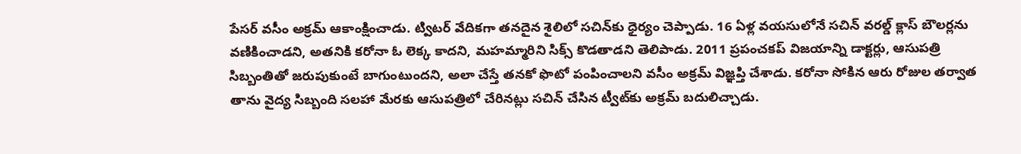పేసర్ వసీం అక్రమ్ ఆకాంక్షించాడు. ట్విటర్ వేదికగా తనదైన శైలిలో సచిన్‌కు ధైర్యం చెప్పాడు. 16 ఏళ్ల వయసులోనే సచిన్ వరల్డ్ క్లాస్ బౌలర్లను వణికించాడని, అతనికి కరోనా ఓ లెక్క కాదని, మహమ్మారిని సిక్స్ కొడతాడని తెలిపాడు. 2011 ప్రపంచకప్ విజయాన్ని డాక్టర్లు, ఆసుపత్రి సిబ్బంతితో జరుపుకుంటే బాగుంటుందని, అలా చేస్తే తనకో ఫొటో పంపించాలని వసీం అక్రమ్ విజ్ఞప్తి చేశాడు. క‌రోనా సోకిన ఆరు రోజుల త‌ర్వాత తాను వైద్య సిబ్బంది స‌ల‌హా మేర‌కు ఆసుప‌త్రిలో చేరిన‌ట్లు స‌చిన్ చేసిన ట్వీట్‌కు అక్ర‌మ్ బ‌దులిచ్చాడు.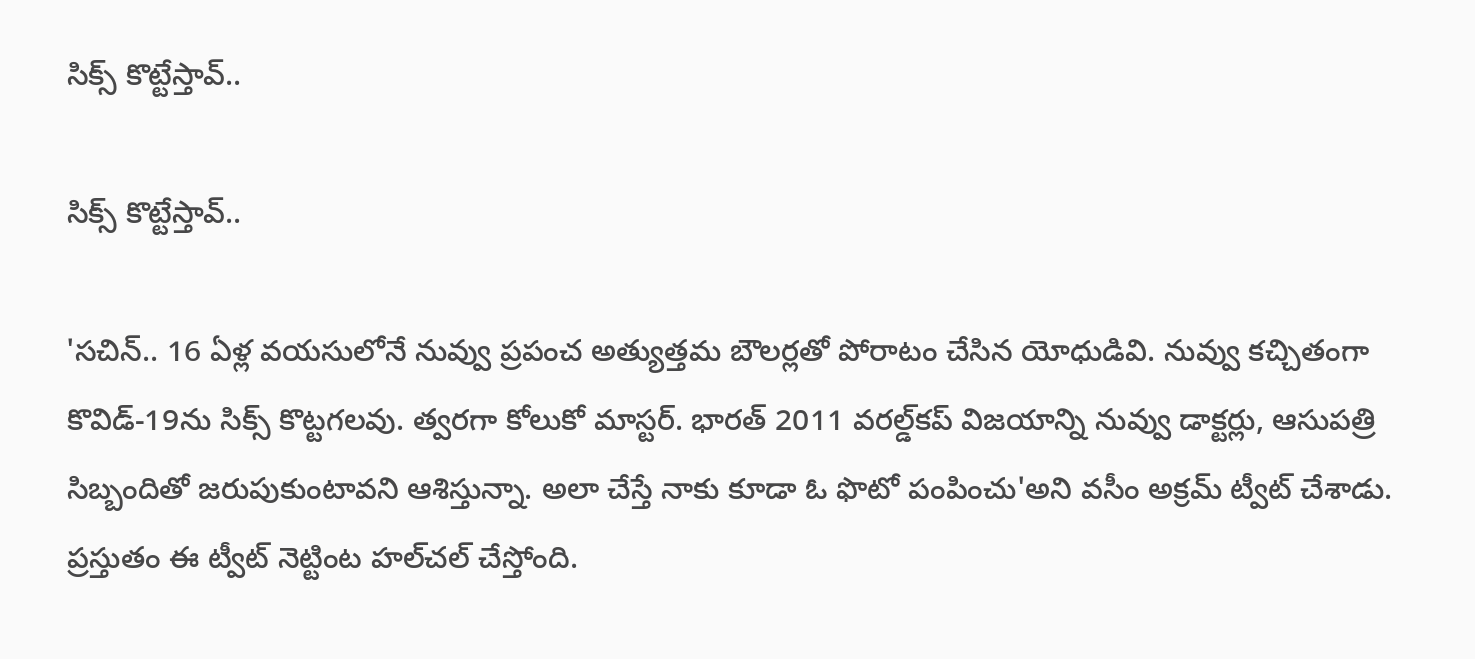సిక్స్ కొట్టేస్తావ్..

సిక్స్ కొట్టేస్తావ్..

'సచిన్.. 16 ఏళ్ల వయసులోనే నువ్వు ప్ర‌పంచ అత్యుత్తమ బౌల‌ర్ల‌తో పోరాటం చేసిన యోధుడివి. నువ్వు క‌చ్చితంగా కొవిడ్‌-19ను సిక్స్ కొట్ట‌గ‌ల‌వు. త్వ‌ర‌గా కోలుకో మాస్ట‌ర్‌. భారత్ 2011 వ‌రల్డ్‌క‌ప్ విజ‌యాన్ని నువ్వు డాక్ట‌ర్లు, ఆసుపత్రి సిబ్బందితో జ‌రుపుకుంటావని ఆశిస్తున్నా. అలా చేస్తే నాకు కూడా ఓ ఫొటో పంపించు'అని వసీం అక్ర‌మ్ ట్వీట్ చేశాడు. ప్రస్తుతం ఈ ట్వీట్ నెట్టింట హల్‌చల్ చేస్తోంది.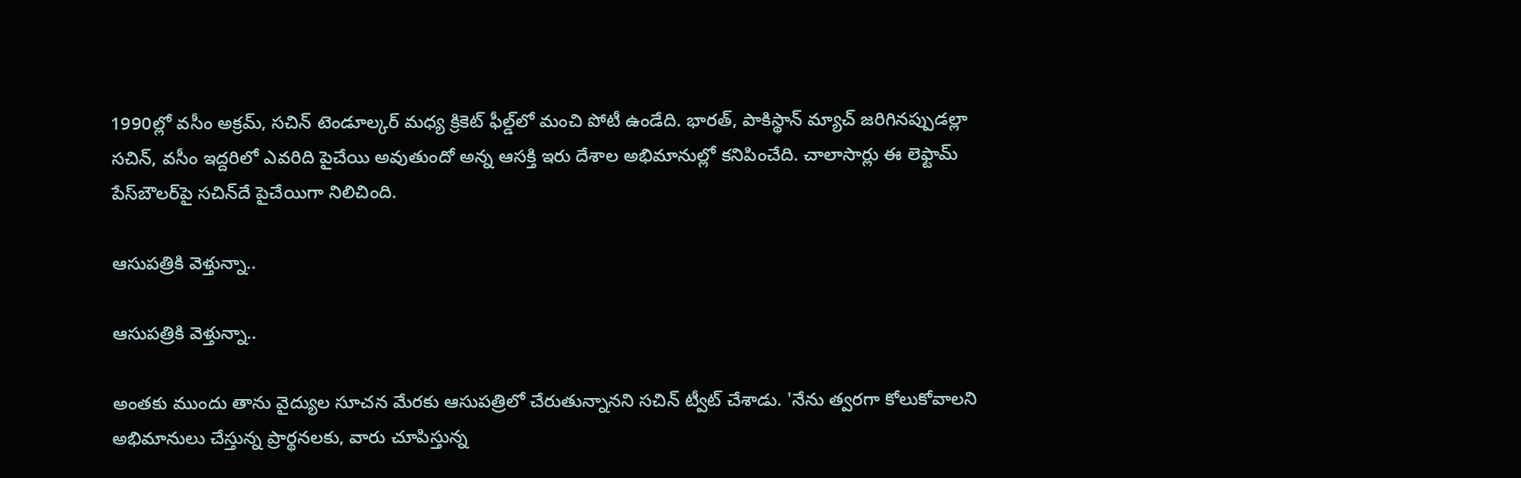1990ల్లో వ‌సీం అక్ర‌మ్‌, స‌చిన్ టెండూల్క‌ర్ మ‌ధ్య క్రికెట్ ఫీల్డ్‌లో మంచి పోటీ ఉండేది. భారత్, పాకిస్థాన్ మ్యాచ్ జ‌రిగిన‌ప్పుడ‌ల్లా స‌చిన్‌, వ‌సీం ఇద్దరిలో ఎవ‌రిది పైచేయి అవుతుందో అన్న ఆస‌క్తి ఇరు దేశాల అభిమానుల్లో క‌నిపించేది. చాలాసార్లు ఈ లెఫ్టామ్ పేస్‌బౌల‌ర్‌పై స‌చిన్‌దే పైచేయిగా నిలిచింది.

ఆసుపత్రికి వెళ్తున్నా..

ఆసుపత్రికి వెళ్తున్నా..

అంతకు ముందు తాను వైద్యుల సూచన మేరకు ఆసుపత్రిలో చేరుతున్నానని సచిన్ ట్వీట్ చేశాడు. 'నేను త్వరగా కోలుకోవాలని అభిమానులు చేస్తున్న ప్రార్థనలకు, వారు చూపిస్తున్న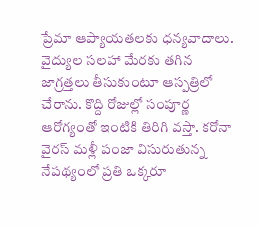ప్రేమా ఆప్యాయతలకు ధన్యవాదాలు. వైద్యుల సలహా మేరకు తగిన జాగ్రత్తలు తీసుకుంటూ ఆస్పత్రిలో చేరాను. కొద్ది రోజుల్లో సంపూర్ణ ఆరోగ్యంతో ఇంటికి తిరిగి వస్తా. కరోనా వైరస్ మళ్లీ పంజా విసురుతున్న నేపథ్యంలో ప్రతి ఒక్కరూ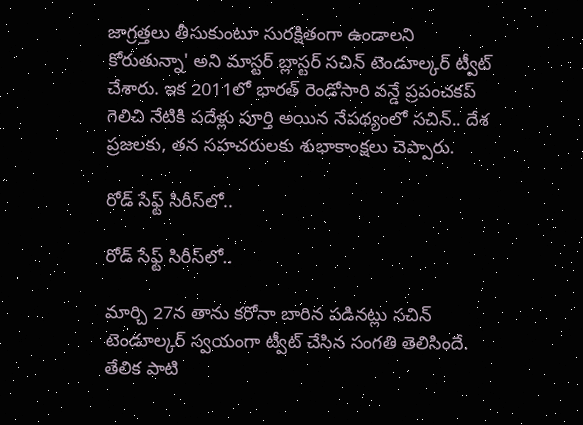జాగ్రత్తలు తీసుకుంటూ సురక్షితంగా ఉండాలని కోరుతున్నా' అని మాస్ట‌ర్ బ్లాస్ట‌ర్ స‌చిన్ టెండూల్క‌ర్ ట్వీట్ చేశారు. ఇక 2011లో భారత్ రెండోసారి వన్డే ప్రపంచకప్‌ గెలిచి నేటికి పదేళ్లు పూర్తి అయిన నేపథ్యంలో సచిన్‌.. దేశ ప్రజలకు, తన సహచరులకు శుభాకాంక్షలు చెప్పారు.

రోడ్ సేఫ్ట్ సిరీస్‌లో..

రోడ్ సేఫ్ట్ సిరీస్‌లో..

మార్చి 27న తాను కరోనా బారిన పడినట్లు సచిన్‌ టెండూల్కర్ స్వయంగా ట్వీట్‌ చేసిన సంగతి తెలిసిందే. తేలిక పాటి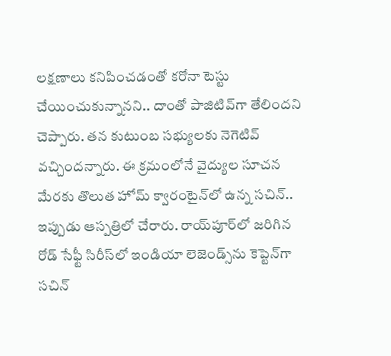లక్షణాలు కనిపించడంతో కరోనా టెస్టు చేయించుకున్నానని.. దాంతో పాజిటివ్‌గా తేలిందని చెప్పారు. తన కుటుంబ సభ్యులకు నెగెటివ్‌ వచ్చిందన్నారు. ఈ క్రమంలోనే వైద్యుల సూచన మేరకు తొలుత హోమ్‌ క్వారంటైన్‌లో ఉన్న సచిన్.. ఇప్పుడు ఆస్పత్రిలో చేరారు. రాయ్‌పూర్‌లో జరిగిన రోడ్‌ సేఫ్టీ సిరీస్‌లో ఇండియా లెజెండ్స్‌ను కెప్టెన్‌గా సచిన్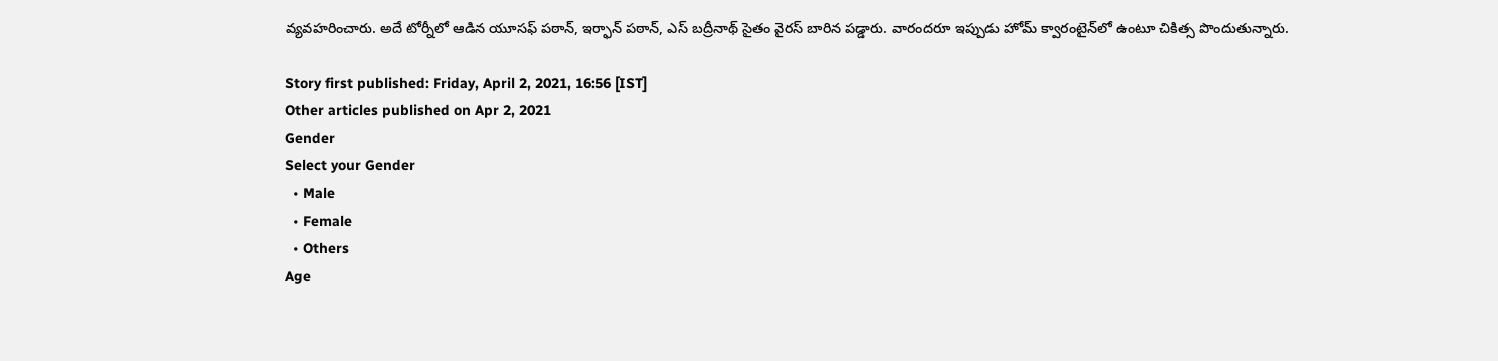వ్యవహరించారు. అదే టోర్నీలో ఆడిన యూసఫ్‌ పఠాన్‌, ఇర్ఫాన్‌ పఠాన్, ఎస్ బద్రీనాథ్‌ సైతం వైరస్‌ బారిన పడ్డారు. వారందరూ ఇప్పుడు హోమ్‌ క్వారంటైన్‌లో ఉంటూ చికిత్స పొందుతున్నారు.

Story first published: Friday, April 2, 2021, 16:56 [IST]
Other articles published on Apr 2, 2021
Gender
Select your Gender
  • Male
  • Female
  • Others
Age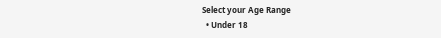Select your Age Range
  • Under 18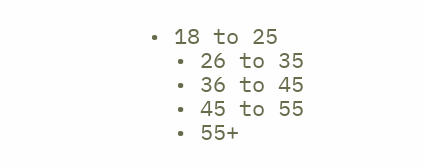• 18 to 25
  • 26 to 35
  • 36 to 45
  • 45 to 55
  • 55+